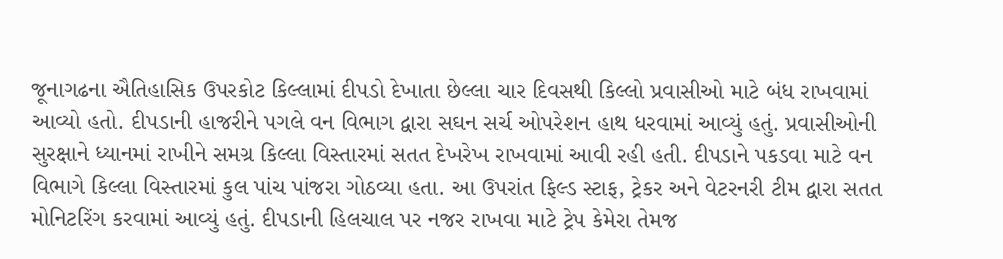જૂનાગઢના ઐતિહાસિક ઉપરકોટ કિલ્લામાં દીપડો દેખાતા છેલ્લા ચાર દિવસથી કિલ્લો પ્રવાસીઓ માટે બંધ રાખવામાં આવ્યો હતો. દીપડાની હાજરીને પગલે વન વિભાગ દ્વારા સઘન સર્ચ ઓપરેશન હાથ ધરવામાં આવ્યું હતું. પ્રવાસીઓની સુરક્ષાને ધ્યાનમાં રાખીને સમગ્ર કિલ્લા વિસ્તારમાં સતત દેખરેખ રાખવામાં આવી રહી હતી. દીપડાને પકડવા માટે વન વિભાગે કિલ્લા વિસ્તારમાં કુલ પાંચ પાંજરા ગોઠવ્યા હતા. આ ઉપરાંત ફિલ્ડ સ્ટાફ, ટ્રેકર અને વેટરનરી ટીમ દ્વારા સતત મોનિટરિંગ કરવામાં આવ્યું હતું. દીપડાની હિલચાલ પર નજર રાખવા માટે ટ્રેપ કેમેરા તેમજ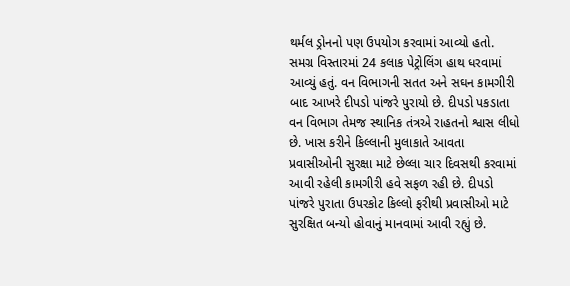થર્મલ ડ્રોનનો પણ ઉપયોગ કરવામાં આવ્યો હતો. સમગ્ર વિસ્તારમાં 24 કલાક પેટ્રોલિંગ હાથ ધરવામાં આવ્યું હતું. વન વિભાગની સતત અને સઘન કામગીરી બાદ આખરે દીપડો પાંજરે પુરાયો છે. દીપડો પકડાતા વન વિભાગ તેમજ સ્થાનિક તંત્રએ રાહતનો શ્વાસ લીધો છે. ખાસ કરીને કિલ્લાની મુલાકાતે આવતા પ્રવાસીઓની સુરક્ષા માટે છેલ્લા ચાર દિવસથી કરવામાં આવી રહેલી કામગીરી હવે સફળ રહી છે. દીપડો પાંજરે પુરાતા ઉપરકોટ કિલ્લો ફરીથી પ્રવાસીઓ માટે સુરક્ષિત બન્યો હોવાનું માનવામાં આવી રહ્યું છે.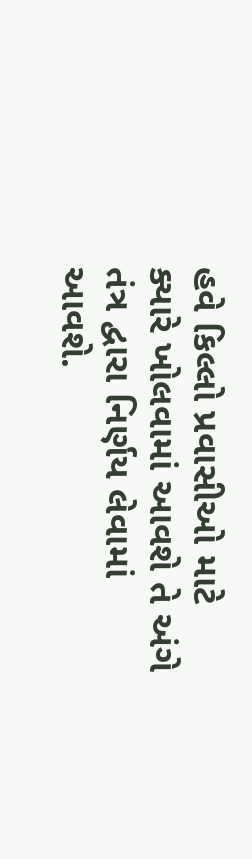હવે કિલ્લો પ્રવાસીઓ માટે ક્યારે ખોલવામાં આવશે તે અંગે તંત્ર દ્વારા નિર્ણય લેવામાં આવશે.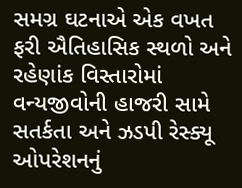સમગ્ર ઘટનાએ એક વખત ફરી ઐતિહાસિક સ્થળો અને રહેણાંક વિસ્તારોમાં વન્યજીવોની હાજરી સામે સતર્કતા અને ઝડપી રેસ્ક્યૂ ઓપરેશનનું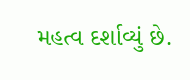મહત્વ દર્શાવ્યું છે.